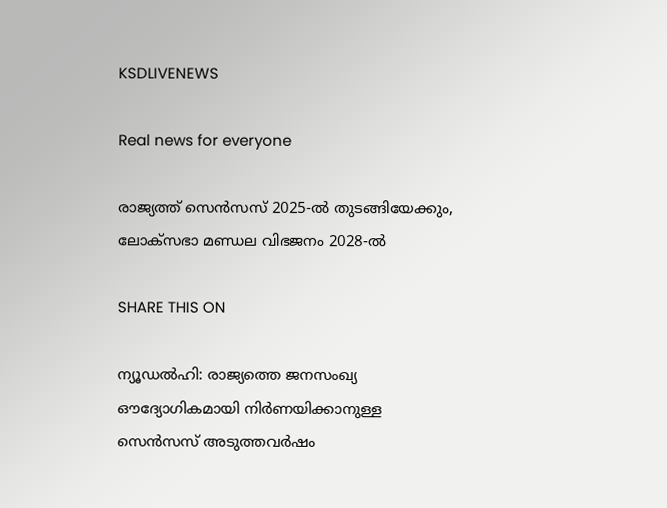KSDLIVENEWS

Real news for everyone

രാജ്യത്ത് സെന്‍സസ് 2025-ല്‍ തുടങ്ങിയേക്കും, ലോക്‌സഭാ മണ്ഡല വിഭജനം 2028-ല്‍

SHARE THIS ON

ന്യൂഡല്‍ഹി: രാജ്യത്തെ ജനസംഖ്യ ഔദ്യോഗികമായി നിര്‍ണയിക്കാനുള്ള സെന്‍സസ് അടുത്തവര്‍ഷം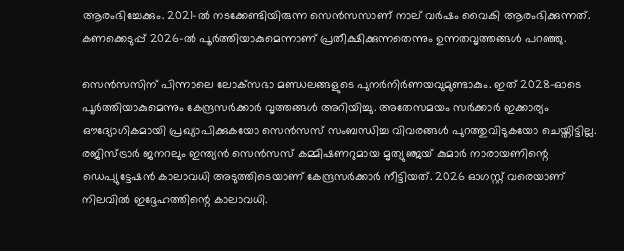ആരംഭിച്ചേക്കും. 2021-ല്‍ നടക്കേണ്ടിയിരുന്ന സെന്‍സസാണ് നാല് വര്‍ഷം വൈകി ആരംഭിക്കുന്നത്. കണക്കെടുപ്പ് 2026-ല്‍ പൂര്‍ത്തിയാകുമെന്നാണ് പ്രതീക്ഷിക്കുന്നതെന്നും ഉന്നതവൃത്തങ്ങള്‍ പറഞ്ഞു.

സെന്‍സസിന് പിന്നാലെ ലോക്‌സഭാ മണ്ഡലങ്ങളുടെ പുനര്‍നിര്‍ണയവുമുണ്ടാകും. ഇത് 2028-ഓടെ പൂര്‍ത്തിയാകുമെന്നും കേന്ദ്രസര്‍ക്കാര്‍ വൃത്തങ്ങള്‍ അറിയിച്ചു. അതേസമയം സര്‍ക്കാര്‍ ഇക്കാര്യം ഔദ്യോഗികമായി പ്രഖ്യാപിക്കുകയോ സെന്‍സസ് സംബന്ധിച്ച വിവരങ്ങള്‍ പുറത്തുവിടുകയോ ചെയ്തിട്ടില്ല.
രജിസ്ട്രാര്‍ ജനറലും ഇന്ത്യന്‍ സെന്‍സസ് കമ്മിഷണറുമായ മൃത്യുഞ്ജയ് കുമാര്‍ നാരായണിന്റെ ഡെപ്യുട്ടേഷന്‍ കാലാവധി അടുത്തിടെയാണ് കേന്ദ്രസര്‍ക്കാര്‍ നീട്ടിയത്. 2026 ഓഗസ്റ്റ് വരെയാണ് നിലവില്‍ ഇദ്ദേഹത്തിന്റെ കാലാവധി.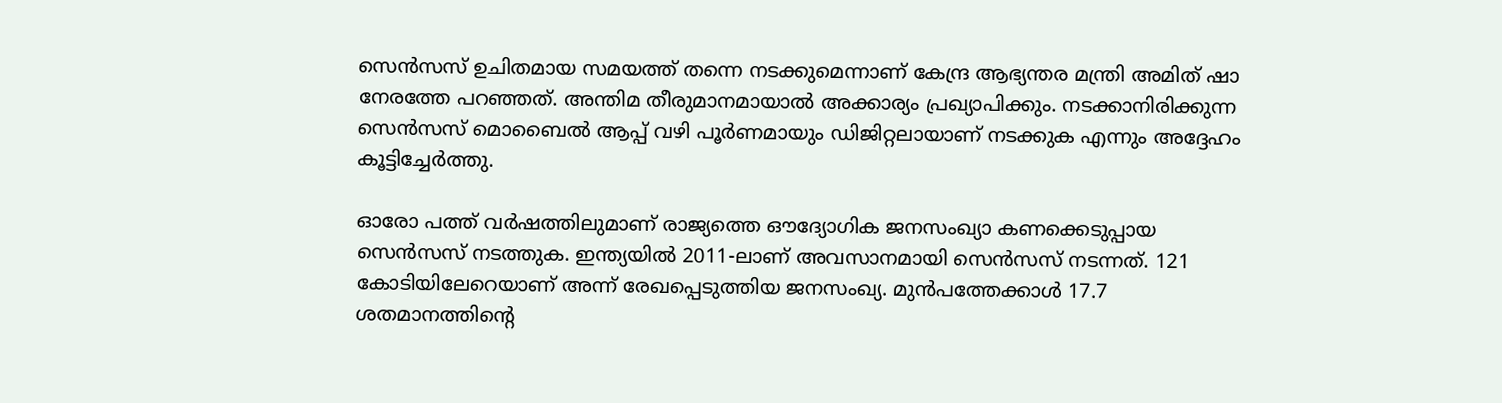സെന്‍സസ് ഉചിതമായ സമയത്ത് തന്നെ നടക്കുമെന്നാണ് കേന്ദ്ര ആഭ്യന്തര മന്ത്രി അമിത് ഷാ നേരത്തേ പറഞ്ഞത്. അന്തിമ തീരുമാനമായാല്‍ അക്കാര്യം പ്രഖ്യാപിക്കും. നടക്കാനിരിക്കുന്ന സെന്‍സസ് മൊബൈല്‍ ആപ്പ് വഴി പൂര്‍ണമായും ഡിജിറ്റലായാണ് നടക്കുക എന്നും അദ്ദേഹം കൂട്ടിച്ചേര്‍ത്തു.

ഓരോ പത്ത് വര്‍ഷത്തിലുമാണ് രാജ്യത്തെ ഔദ്യോഗിക ജനസംഖ്യാ കണക്കെടുപ്പായ സെന്‍സസ് നടത്തുക. ഇന്ത്യയില്‍ 2011-ലാണ് അവസാനമായി സെന്‍സസ് നടന്നത്. 121 കോടിയിലേറെയാണ് അന്ന് രേഖപ്പെടുത്തിയ ജനസംഖ്യ. മുന്‍പത്തേക്കാള്‍ 17.7 ശതമാനത്തിന്റെ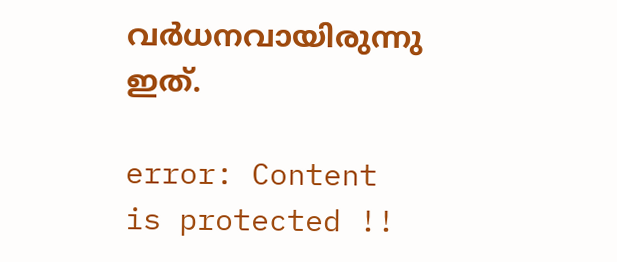വര്‍ധനവായിരുന്നു ഇത്.

error: Content is protected !!